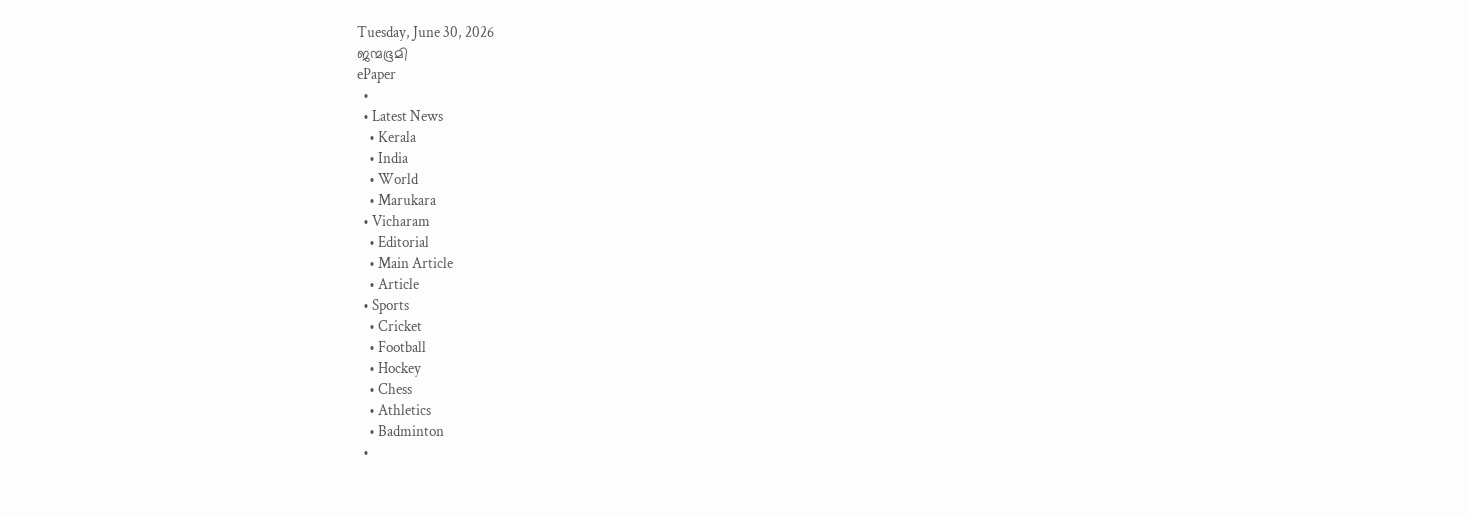Tuesday, June 30, 2026
ജന്മഭൂമി
ePaper
  •
  • Latest News
    • Kerala
    • India
    • World
    • Marukara
  • Vicharam
    • Editorial
    • Main Article
    • Article
  • Sports
    • Cricket
    • Football
    • Hockey
    • Chess
    • Athletics
    • Badminton
  •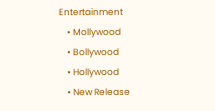Entertainment
    • Mollywood
    • Bollywood
    • Hollywood
    • New Release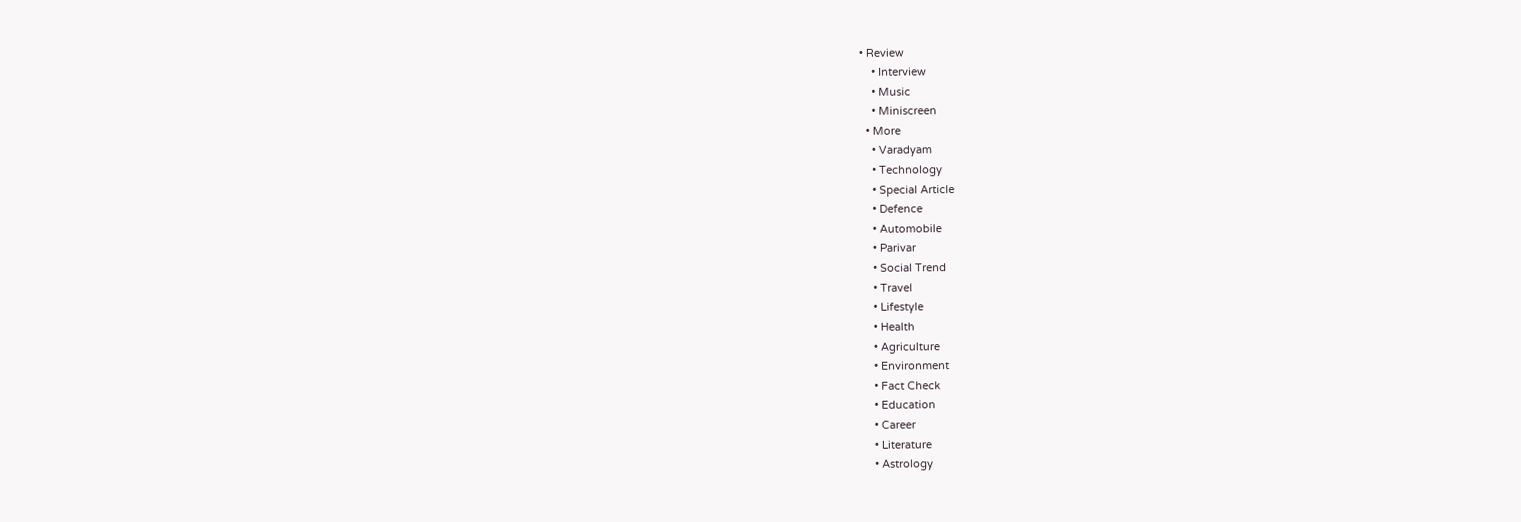• Review
    • Interview
    • Music
    • Miniscreen
  • More
    • Varadyam
    • Technology
    • Special Article
    • Defence
    • Automobile
    • Parivar
    • Social Trend
    • Travel
    • Lifestyle
    • Health
    • Agriculture
    • Environment
    • Fact Check
    • Education
    • Career
    • Literature
    • Astrology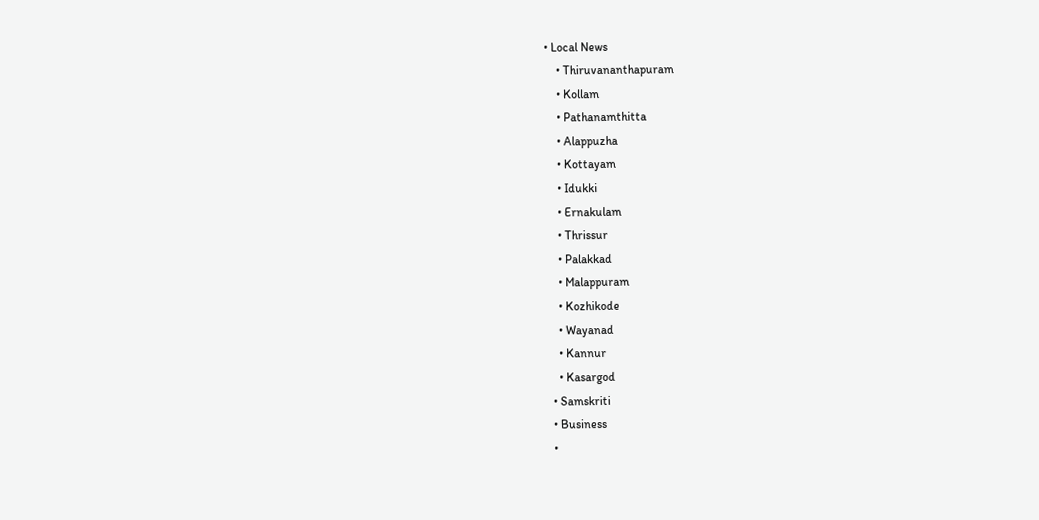• Local News
    • Thiruvananthapuram
    • Kollam
    • Pathanamthitta
    • Alappuzha
    • Kottayam
    • Idukki
    • Ernakulam
    • Thrissur
    • Palakkad
    • Malappuram
    • Kozhikode
    • Wayanad
    • Kannur
    • Kasargod
  • Samskriti
  • Business
  •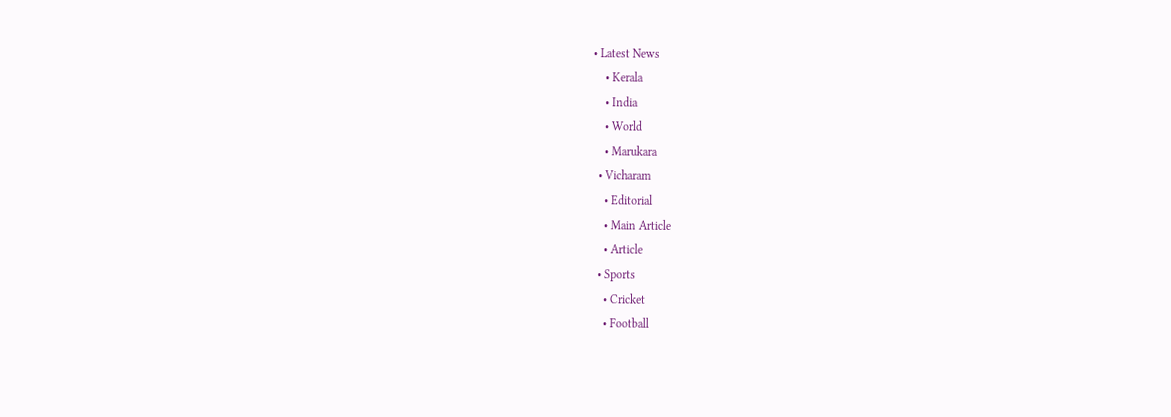• Latest News
    • Kerala
    • India
    • World
    • Marukara
  • Vicharam
    • Editorial
    • Main Article
    • Article
  • Sports
    • Cricket
    • Football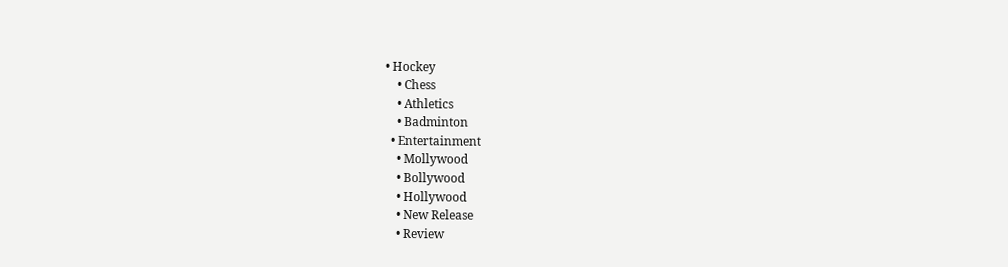• Hockey
    • Chess
    • Athletics
    • Badminton
  • Entertainment
    • Mollywood
    • Bollywood
    • Hollywood
    • New Release
    • Review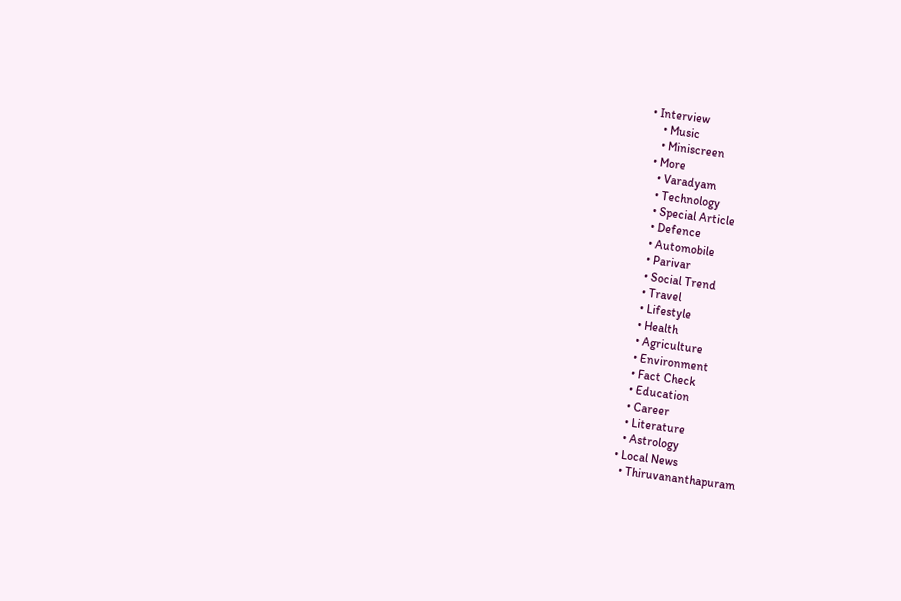• Interview
    • Music
    • Miniscreen
  • More
    • Varadyam
    • Technology
    • Special Article
    • Defence
    • Automobile
    • Parivar
    • Social Trend
    • Travel
    • Lifestyle
    • Health
    • Agriculture
    • Environment
    • Fact Check
    • Education
    • Career
    • Literature
    • Astrology
  • Local News
    • Thiruvananthapuram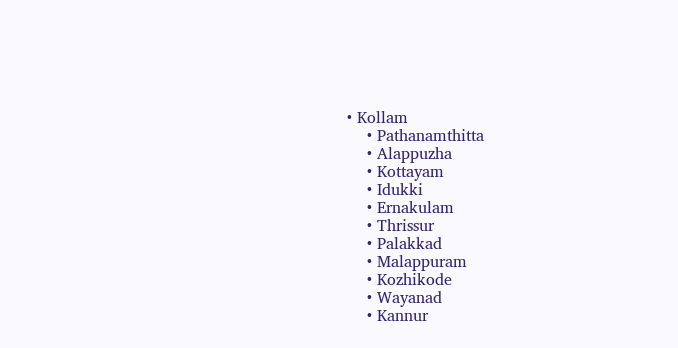• Kollam
    • Pathanamthitta
    • Alappuzha
    • Kottayam
    • Idukki
    • Ernakulam
    • Thrissur
    • Palakkad
    • Malappuram
    • Kozhikode
    • Wayanad
    • Kannur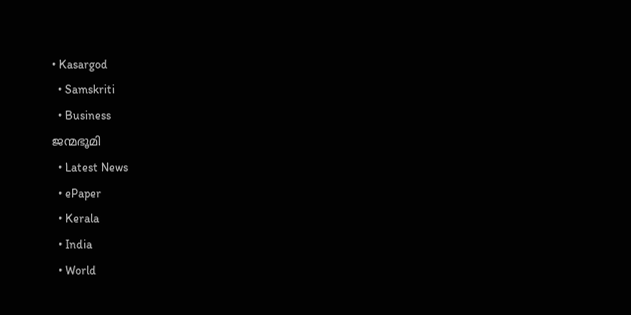• Kasargod
  • Samskriti
  • Business
ജന്മഭൂമി
  • Latest News
  • ePaper
  • Kerala
  • India
  • World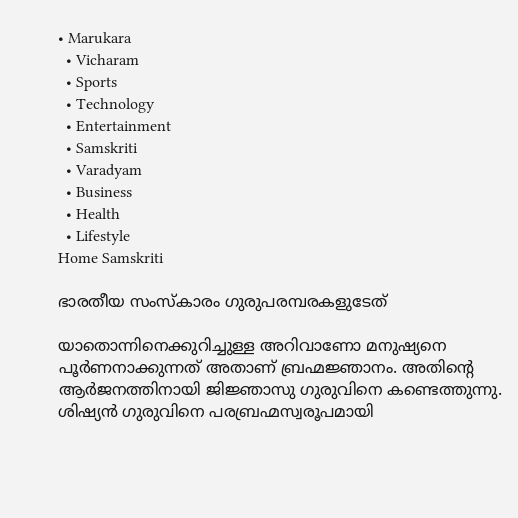• Marukara
  • Vicharam
  • Sports
  • Technology
  • Entertainment
  • Samskriti
  • Varadyam
  • Business
  • Health
  • Lifestyle
Home Samskriti

ഭാരതീയ സംസ്‌കാരം ഗുരുപരമ്പരകളുടേത്

യാതൊന്നിനെക്കുറിച്ചുള്ള അറിവാണോ മനുഷ്യനെ പൂര്‍ണനാക്കുന്നത് അതാണ് ബ്രഹ്മജ്ഞാനം. അതിന്റെ ആര്‍ജനത്തിനായി ജിജ്ഞാസു ഗുരുവിനെ കണ്ടെത്തുന്നു. ശിഷ്യന്‍ ഗുരുവിനെ പരബ്രഹ്മസ്വരൂപമായി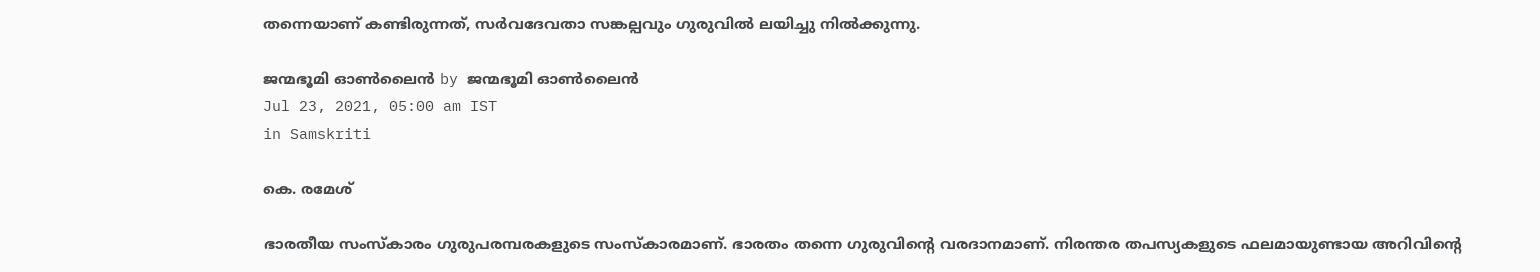തന്നെയാണ് കണ്ടിരുന്നത്, സര്‍വദേവതാ സങ്കല്പവും ഗുരുവില്‍ ലയിച്ചു നില്‍ക്കുന്നു.

ജന്മഭൂമി ഓണ്‍ലൈന്‍ by ജന്മഭൂമി ഓണ്‍ലൈന്‍
Jul 23, 2021, 05:00 am IST
in Samskriti

കെ. രമേശ്

ഭാരതീയ സംസ്‌കാരം ഗുരുപരമ്പരകളുടെ സംസ്‌കാരമാണ്. ഭാരതം തന്നെ ഗുരുവിന്റെ വരദാനമാണ്. നിരന്തര തപസ്യകളുടെ ഫലമായുണ്ടായ അറിവിന്റെ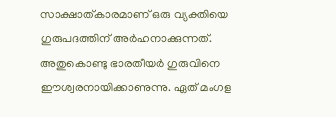സാക്ഷാത്കാരമാണ് ഒരു വ്യക്തിയെ ഗുരുപദത്തിന് അര്‍ഹനാക്കുന്നത്. അതുകൊണ്ടു ഭാരതീയര്‍ ഗുരുവിനെ ഈശ്വരനായിക്കാണുന്നു. ഏത് മംഗള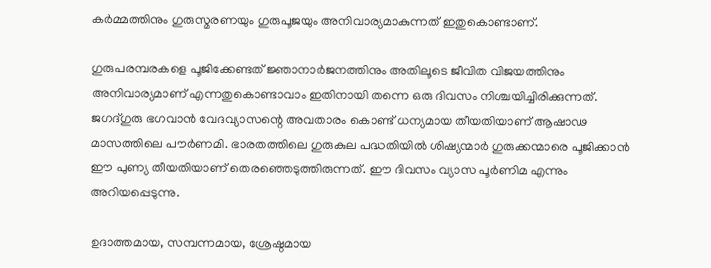കര്‍മ്മത്തിനും ഗുരുസ്മരണയും ഗുരുപൂജയും അനിവാര്യമാകുന്നത് ഇതുകൊണ്ടാണ്.

ഗുരുപരമ്പരകളെ പൂജിക്കേണ്ടത് ജ്ഞാനാര്‍ജനത്തിനും അതിലൂടെ ജീവിത വിജയത്തിനും അനിവാര്യമാണ് എന്നതുകൊണ്ടാവാം ഇതിനായി തന്നെ ഒരു ദിവസം നിശ്ചയിച്ചിരിക്കുന്നത്. ജഗദ്ഗുരു ഭഗവാന്‍ വേദവ്യാസന്റെ അവതാരം കൊണ്ട് ധന്യമായ തീയതിയാണ് ആഷാഢ മാസത്തിലെ പൗര്‍ണമി. ഭാരതത്തിലെ ഗുരുകുല പദ്ധതിയില്‍ ശിഷ്യന്മാര്‍ ഗുരുക്കന്മാരെ പൂജിക്കാന്‍ ഈ പുണ്യ തീയതിയാണ് തെരഞ്ഞെടുത്തിരുന്നത്. ഈ ദിവസം വ്യാസ പൂര്‍ണിമ എന്നും അറിയപ്പെടുന്നു.

ഉദാത്തമായ, സമ്പന്നമായ, ശ്രേഷ്ഠമായ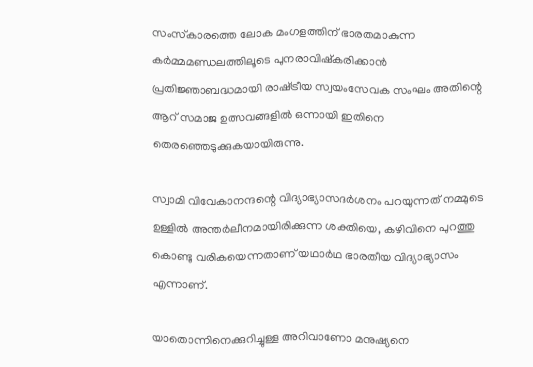സംസ്‌കാരത്തെ ലോക മംഗളത്തിന് ഭാരതമാകുന്ന കര്‍മ്മമണ്ഡലത്തിലൂടെ പുനരാവിഷ്‌കരിക്കാന്‍ പ്രതിജ്ഞാബദ്ധമായി രാഷ്‌ട്രീയ സ്വയംസേവക സംഘം അതിന്റെ ആറ് സമാജ ഉത്സവങ്ങളില്‍ ഒന്നായി ഇതിനെ തെരഞ്ഞെടുക്കുകയായിരുന്നു.

സ്വാമി വിവേകാനന്ദന്റെ വിദ്യാഭ്യാസദര്‍ശനം പറയുന്നത് നമ്മുടെ ഉള്ളില്‍ അന്തര്‍ലീനമായിരിക്കുന്ന ശക്തിയെ, കഴിവിനെ പുറത്തു കൊണ്ടു വരികയെന്നതാണ് യഥാര്‍ഥ ഭാരതീയ വിദ്യാഭ്യാസം എന്നാണ്.

യാതൊന്നിനെക്കുറിച്ചുള്ള അറിവാണോ മനുഷ്യനെ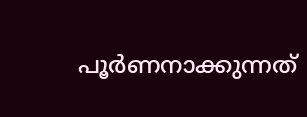പൂര്‍ണനാക്കുന്നത്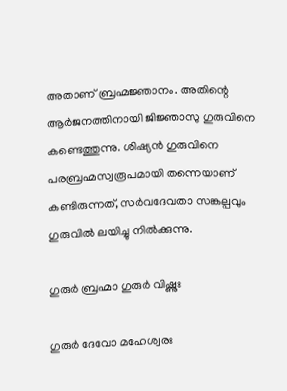അതാണ് ബ്രഹ്മജ്ഞാനം. അതിന്റെ ആര്‍ജനത്തിനായി ജിജ്ഞാസു ഗുരുവിനെ കണ്ടെത്തുന്നു. ശിഷ്യന്‍ ഗുരുവിനെ പരബ്രഹ്മസ്വരൂപമായി തന്നെയാണ് കണ്ടിരുന്നത്, സര്‍വദേവതാ സങ്കല്പവും ഗുരുവില്‍ ലയിച്ചു നില്‍ക്കുന്നു.

ഗുരുര്‍ ബ്രഹ്മാ ഗുരുര്‍ വിഷ്ണുഃ

ഗുരുര്‍ ദേവോ മഹേശ്വരഃ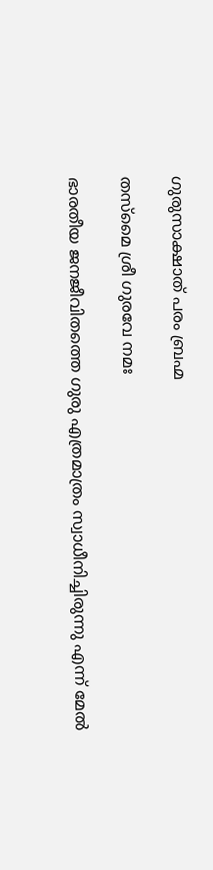ഗുരുസാക്ഷാത് പരം ബ്രഹ്മ

തസ്‌മൈ ശ്രീ ഗുരവേ നമഃ

ഭാരതീയ ജനജീവിതത്തെ ഗുരു എത്രമാത്രം സ്വാധീനിച്ചിരുന്നു എന്ന് മേല്‍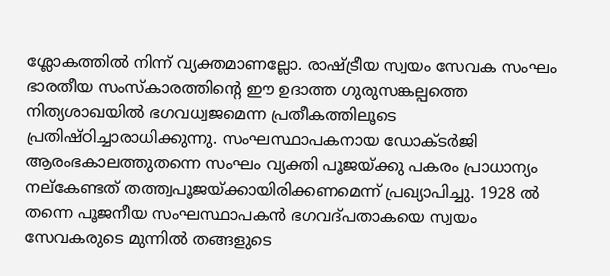ശ്ലോകത്തില്‍ നിന്ന് വ്യക്തമാണല്ലോ. രാഷ്‌ട്രീയ സ്വയം സേവക സംഘം ഭാരതീയ സംസ്‌കാരത്തിന്റെ ഈ ഉദാത്ത ഗുരുസങ്കല്പത്തെ നിത്യശാഖയില്‍ ഭഗവധ്വജമെന്ന പ്രതീകത്തിലൂടെ പ്രതിഷ്ഠിച്ചാരാധിക്കുന്നു. സംഘസ്ഥാപകനായ ഡോക്ടര്‍ജി ആരംഭകാലത്തുതന്നെ സംഘം വ്യക്തി പൂജയ്‌ക്കു പകരം പ്രാധാന്യം നല്‌കേണ്ടത് തത്ത്വപൂജയ്‌ക്കായിരിക്കണമെന്ന് പ്രഖ്യാപിച്ചു. 1928 ല്‍ തന്നെ പൂജനീയ സംഘസ്ഥാപകന്‍ ഭഗവദ്പതാകയെ സ്വയം സേവകരുടെ മുന്നില്‍ തങ്ങളുടെ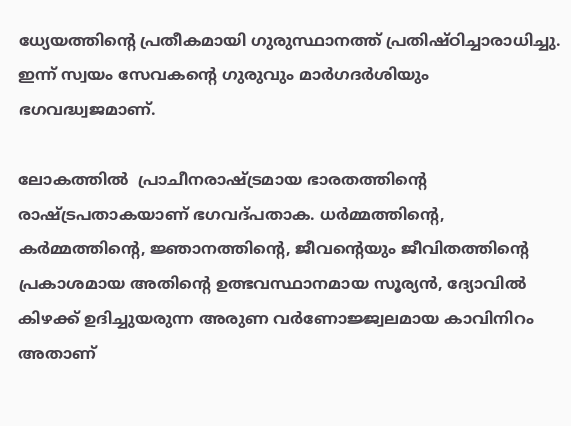ധ്യേയത്തിന്റെ പ്രതീകമായി ഗുരുസ്ഥാനത്ത് പ്രതിഷ്ഠിച്ചാരാധിച്ചു. ഇന്ന് സ്വയം സേവകന്റെ ഗുരുവും മാര്‍ഗദര്‍ശിയും ഭഗവദ്ധ്വജമാണ്.

ലോകത്തില്‍  പ്രാചീനരാഷ്‌ട്രമായ ഭാരതത്തിന്റെ രാഷ്‌ട്രപതാകയാണ് ഭഗവദ്പതാക. ധര്‍മ്മത്തിന്റെ, കര്‍മ്മത്തിന്റെ, ജ്ഞാനത്തിന്റെ, ജീവന്റെയും ജീവിതത്തിന്റെ പ്രകാശമായ അതിന്റെ ഉത്ഭവസ്ഥാനമായ സൂര്യന്‍, ദ്യോവില്‍ കിഴക്ക് ഉദിച്ചുയരുന്ന അരുണ വര്‍ണോജ്ജ്വലമായ കാവിനിറം അതാണ്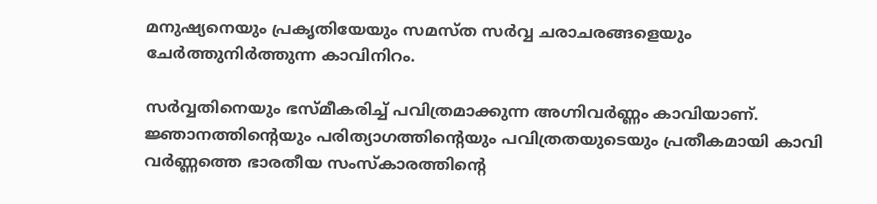മനുഷ്യനെയും പ്രകൃതിയേയും സമസ്ത സര്‍വ്വ ചരാചരങ്ങളെയും ചേര്‍ത്തുനിര്‍ത്തുന്ന കാവിനിറം.

സര്‍വ്വതിനെയും ഭസ്മീകരിച്ച് പവിത്രമാക്കുന്ന അഗ്നിവര്‍ണ്ണം കാവിയാണ്. ജ്ഞാനത്തിന്റെയും പരിത്യാഗത്തിന്റെയും പവിത്രതയുടെയും പ്രതീകമായി കാവി വര്‍ണ്ണത്തെ ഭാരതീയ സംസ്‌കാരത്തിന്റെ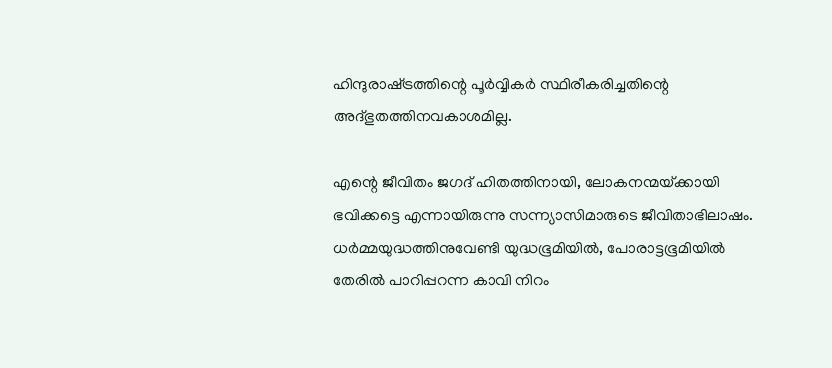ഹിന്ദുരാഷ്‌ട്രത്തിന്റെ പൂര്‍വ്വികര്‍ സ്ഥിരീകരിച്ചതിന്റെ അദ്ഭുതത്തിനവകാശമില്ല.

എന്റെ ജീവിതം ജഗദ് ഹിതത്തിനായി, ലോകനന്മയ്‌ക്കായി ഭവിക്കട്ടെ എന്നായിരുന്നു സന്ന്യാസിമാരുടെ ജീവിതാഭിലാഷം. ധര്‍മ്മയുദ്ധത്തിനുവേണ്ടി യുദ്ധഭൂമിയില്‍, പോരാട്ടഭൂമിയില്‍ തേരില്‍ പാറിപ്പറന്ന കാവി നിറം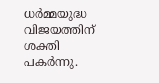ധര്‍മ്മയുദ്ധ വിജയത്തിന് ശക്തി പകര്‍ന്നു.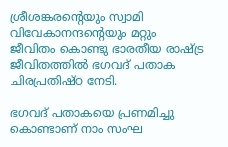ശ്രീശങ്കരന്റെയും സ്വാമി വിവേകാനന്ദന്റെയും മറ്റും ജീവിതം കൊണ്ടു ഭാരതീയ രാഷ്‌ട്ര ജീവിതത്തില്‍ ഭഗവദ് പതാക ചിരപ്രതിഷ്ഠ നേടി.

ഭഗവദ് പതാകയെ പ്രണമിച്ചു കൊണ്ടാണ് നാം സംഘ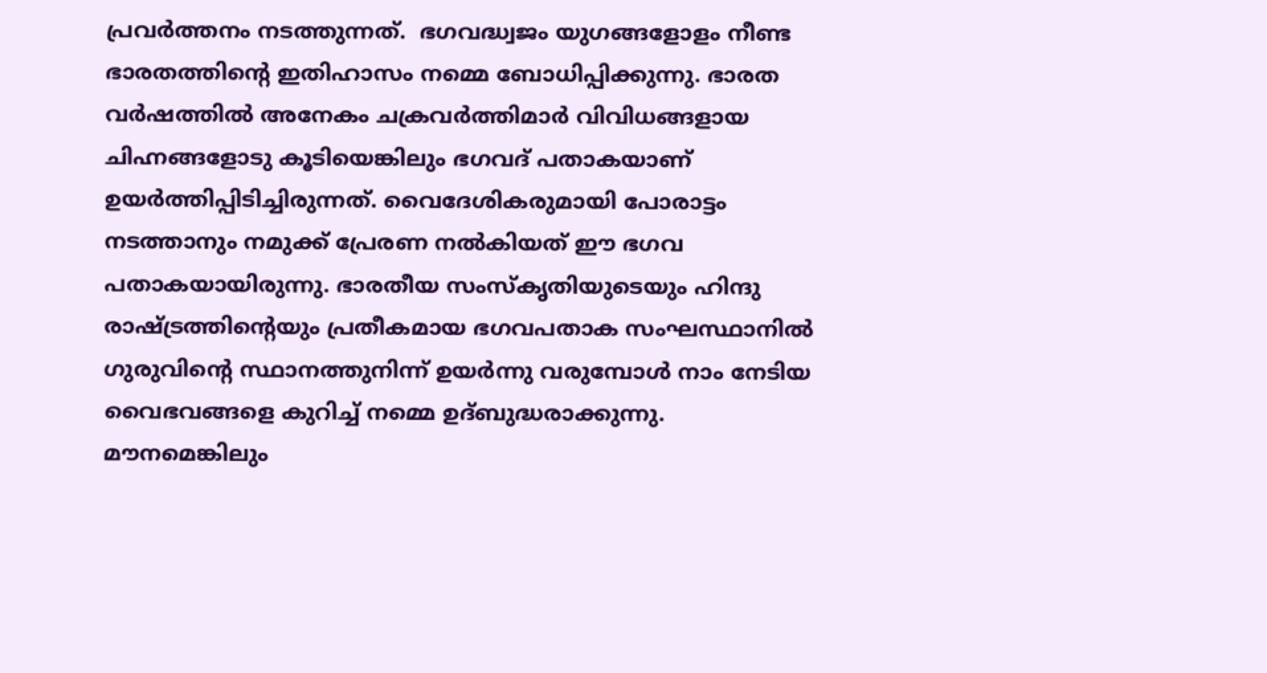പ്രവര്‍ത്തനം നടത്തുന്നത്.  ഭഗവദ്ധ്വജം യുഗങ്ങളോളം നീണ്ട ഭാരതത്തിന്റെ ഇതിഹാസം നമ്മെ ബോധിപ്പിക്കുന്നു. ഭാരത വര്‍ഷത്തില്‍ അനേകം ചക്രവര്‍ത്തിമാര്‍ വിവിധങ്ങളായ ചിഹ്നങ്ങളോടു കൂടിയെങ്കിലും ഭഗവദ് പതാകയാണ് ഉയര്‍ത്തിപ്പിടിച്ചിരുന്നത്. വൈദേശികരുമായി പോരാട്ടം നടത്താനും നമുക്ക് പ്രേരണ നല്‍കിയത് ഈ ഭഗവ പതാകയായിരുന്നു. ഭാരതീയ സംസ്‌കൃതിയുടെയും ഹിന്ദു രാഷ്‌ട്രത്തിന്റെയും പ്രതീകമായ ഭഗവപതാക സംഘസ്ഥാനില്‍ ഗുരുവിന്റെ സ്ഥാനത്തുനിന്ന് ഉയര്‍ന്നു വരുമ്പോള്‍ നാം നേടിയ വൈഭവങ്ങളെ കുറിച്ച് നമ്മെ ഉദ്ബുദ്ധരാക്കുന്നു. മൗനമെങ്കിലും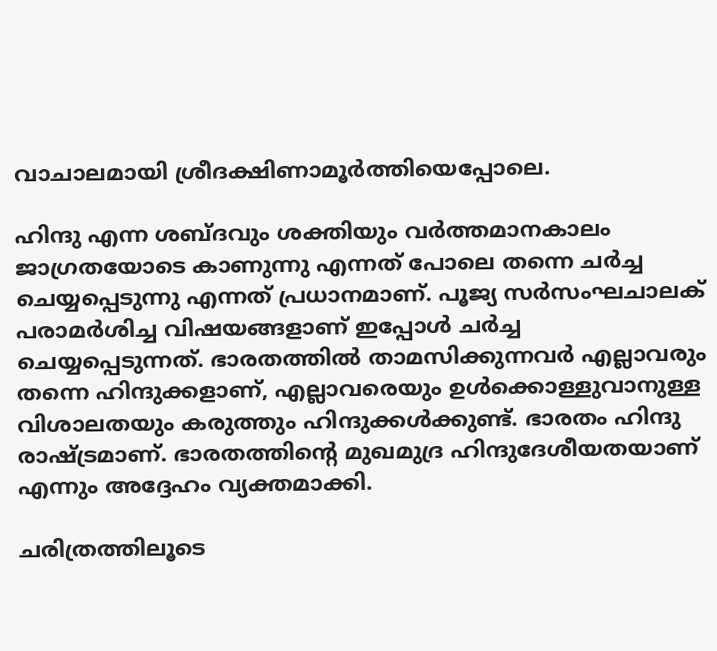വാചാലമായി ശ്രീദക്ഷിണാമൂര്‍ത്തിയെപ്പോലെ.

ഹിന്ദു എന്ന ശബ്ദവും ശക്തിയും വര്‍ത്തമാനകാലം ജാഗ്രതയോടെ കാണുന്നു എന്നത് പോലെ തന്നെ ചര്‍ച്ച ചെയ്യപ്പെടുന്നു എന്നത് പ്രധാനമാണ്. പൂജ്യ സര്‍സംഘചാലക് പരാമര്‍ശിച്ച വിഷയങ്ങളാണ് ഇപ്പോള്‍ ചര്‍ച്ച ചെയ്യപ്പെടുന്നത്. ഭാരതത്തില്‍ താമസിക്കുന്നവര്‍ എല്ലാവരും തന്നെ ഹിന്ദുക്കളാണ്, എല്ലാവരെയും ഉള്‍ക്കൊള്ളുവാനുള്ള വിശാലതയും കരുത്തും ഹിന്ദുക്കള്‍ക്കുണ്ട്. ഭാരതം ഹിന്ദു രാഷ്‌ട്രമാണ്. ഭാരതത്തിന്റെ മുഖമുദ്ര ഹിന്ദുദേശീയതയാണ് എന്നും അദ്ദേഹം വ്യക്തമാക്കി.

ചരിത്രത്തിലൂടെ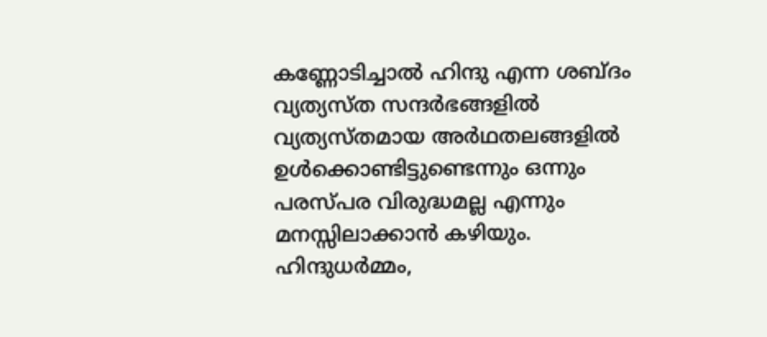കണ്ണോടിച്ചാല്‍ ഹിന്ദു എന്ന ശബ്ദം വ്യത്യസ്ത സന്ദര്‍ഭങ്ങളില്‍ വ്യത്യസ്തമായ അര്‍ഥതലങ്ങളില്‍ ഉള്‍ക്കൊണ്ടിട്ടുണ്ടെന്നും ഒന്നും പരസ്പര വിരുദ്ധമല്ല എന്നും മനസ്സിലാക്കാന്‍ കഴിയും. ഹിന്ദുധര്‍മ്മം,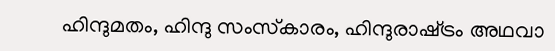ഹിന്ദുമതം, ഹിന്ദു സംസ്‌കാരം, ഹിന്ദുരാഷ്‌ട്രം അഥവാ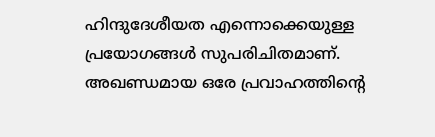ഹിന്ദുദേശീയത എന്നൊക്കെയുള്ള പ്രയോഗങ്ങള്‍ സുപരിചിതമാണ്. അഖണ്ഡമായ ഒരേ പ്രവാഹത്തിന്റെ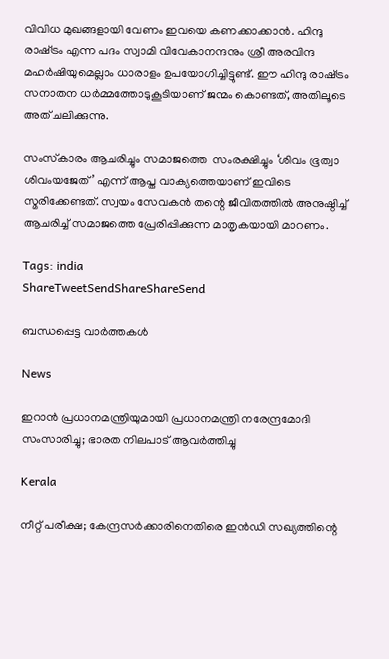വിവിധ മുഖങ്ങളായി വേണം ഇവയെ കണക്കാക്കാന്‍. ഹിന്ദു രാഷ്‌ട്രം എന്ന പദം സ്വാമി വിവേകാനന്ദനും ശ്രീ അരവിന്ദ മഹര്‍ഷിയുമെല്ലാം ധാരാളം ഉപയോഗിച്ചിട്ടുണ്ട്. ഈ ഹിന്ദു രാഷ്‌ട്രം സനാതന ധര്‍മ്മത്തോടുകൂടിയാണ് ജന്മം കൊണ്ടത്, അതിലൂടെ അത് ചലിക്കുന്നു.

സംസ്‌കാരം ആചരിച്ചും സമാജത്തെ  സംരക്ഷിച്ചും ‘ശിവം ഭൂത്വാ ശിവംയജേത്’ എന്ന് ആപ്ത വാക്യത്തെയാണ് ഇവിടെ സ്മരിക്കേണ്ടത്. സ്വയം സേവകന്‍ തന്റെ ജീവിതത്തില്‍ അനുഷ്ഠിച്ച് ആചരിച്ച് സമാജത്തെ പ്രേരിപ്പിക്കുന്ന മാതൃകയായി മാറണം.

Tags: india
ShareTweetSendShareShareSend

ബന്ധപ്പെട്ട വാര്‍ത്തകള്‍

News

ഇറാൻ പ്രധാനമന്ത്രിയുമായി പ്രധാനമന്ത്രി നരേന്ദ്രമോദി സംസാരിച്ചു; ഭാരത നിലപാട് ആവർത്തിച്ചു

Kerala

നീറ്റ് പരീക്ഷ; കേന്ദ്രസർക്കാരിനെതിരെ ഇൻഡി സഖ്യത്തിന്റെ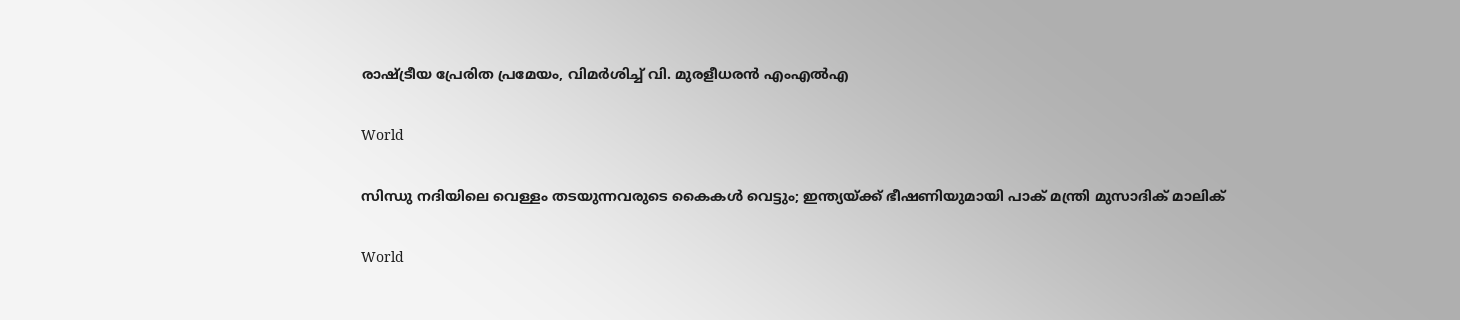രാഷ്‌ട്രീയ പ്രേരിത പ്രമേയം, വിമർശിച്ച് വി. മുരളീധരൻ എംഎൽഎ

World

സിന്ധു നദിയിലെ വെള്ളം തടയുന്നവരുടെ കൈകൾ വെട്ടും; ഇന്ത്യയ്‌ക്ക് ഭീഷണിയുമായി പാക് മന്ത്രി മുസാദിക് മാലിക്

World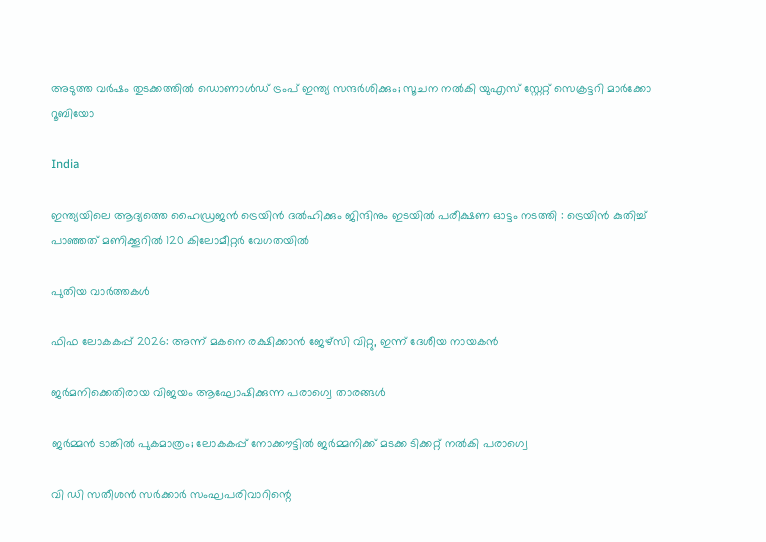അടുത്ത വര്‍ഷം തുടക്കത്തിൽ ഡൊണാള്‍ഡ് ട്രംപ് ഇന്ത്യ സന്ദര്‍ശിക്കും; സൂചന നൽകി യുഎസ് സ്റ്റേറ്റ് സെക്രട്ടറി മാര്‍ക്കോ റൂബിയോ

India

ഇന്ത്യയിലെ ആദ്യത്തെ ഹൈഡ്രജൻ ട്രെയിൻ ദൽഹിക്കും ജിന്ദിനും ഇടയിൽ പരീക്ഷണ ഓട്ടം നടത്തി : ട്രെയിൻ കുതിച്ച് പാഞ്ഞത് മണിക്കൂറിൽ 120 കിലോമീറ്റർ വേഗതയിൽ

പുതിയ വാര്‍ത്തകള്‍

ഫിഫ ലോകകപ്പ് 2026: അന്ന് മകനെ രക്ഷിക്കാന്‍ ജേഴ്‌സി വിറ്റു, ഇന്ന് ദേശീയ നായകന്‍

ജര്‍മനിക്കെതിരായ വിജയം ആഘോഷിക്കുന്ന പരാഗ്വെ താരങ്ങള്‍

ജര്‍മ്മന്‍ ടാങ്കില്‍ പുകമാത്രം; ലോകകപ്പ് നോക്കൗട്ടില്‍ ജര്‍മ്മനിക്ക് മടക്ക ടിക്കറ്റ് നല്‍കി പരാഗ്വെ

വി ഡി സതീശന്‍ സര്‍ക്കാര്‍ സംഘപരിവാറിന്റെ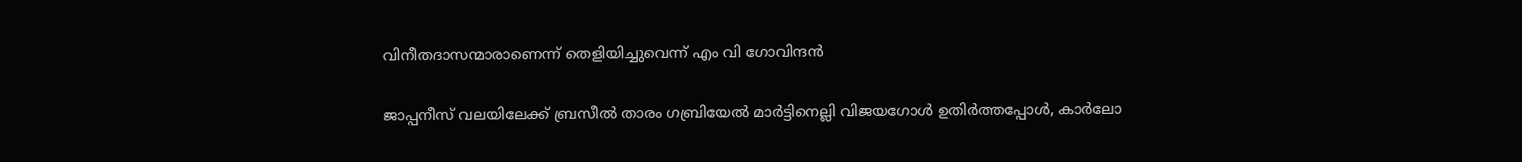വിനീതദാസന്മാരാണെന്ന് തെളിയിച്ചുവെന്ന് എം വി ഗോവിന്ദന്‍

ജാപ്പനീസ് വലയിലേക്ക് ബ്രസീല്‍ താരം ഗബ്രിയേല്‍ മാര്‍ട്ടിനെല്ലി വിജയഗോള്‍ ഉതിര്‍ത്തപ്പോള്‍, കാര്‍ലോ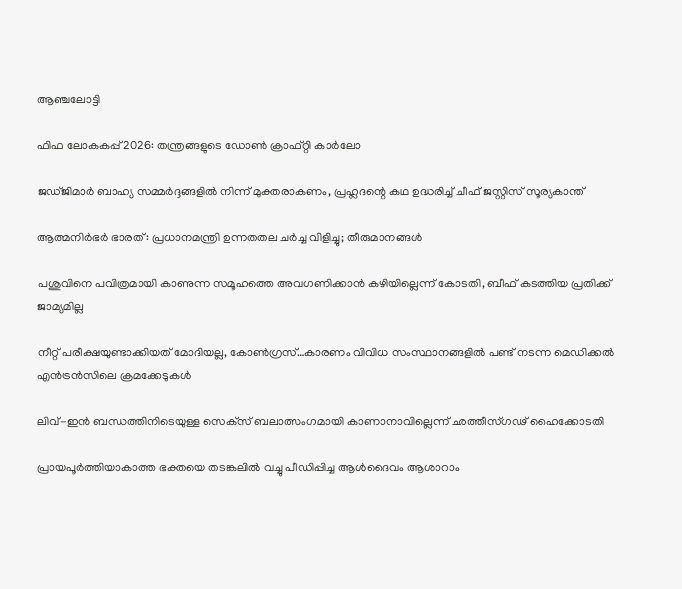ആഞ്ചലോട്ടി

ഫിഫ ലോകകപ്പ് 2026: തന്ത്രങ്ങളുടെ ഡോണ്‍ ക്രാഫ്റ്റി കാര്‍ലോ

ജഡ്ജിമാര്‍ ബാഹ്യ സമ്മര്‍ദ്ദങ്ങളില്‍ നിന്ന് മുക്തരാകണം, പ്രഹ്ലദന്റെ കഥ ഉദ്ധരിച്ച് ചീഫ് ജസ്റ്റിസ് സൂര്യകാന്ത്

ആത്മനിർഭർ ഭാരത്: പ്രധാനമന്ത്രി ഉന്നതതല ചർച്ച വിളിച്ചു; തീരുമാനങ്ങൾ

പശുവിനെ പവിത്രമായി കാണുന്ന സമൂഹത്തെ അവഗണിക്കാന്‍ കഴിയില്ലെന്ന് കോടതി, ബീഫ് കടത്തിയ പ്രതിക്ക് ജാമ്യമില്ല

നീറ്റ് പരീക്ഷയുണ്ടാക്കിയത് മോദിയല്ല, കോണ്‍ഗ്രസ്…കാരണം വിവിധ സംസ്ഥാനങ്ങളിൽ പണ്ട് നടന്ന മെഡിക്കല്‍ എന്‍ട്രന്‍സിലെ ക്രമക്കേടുകള്‍

ലിവ്-ഇന്‍ ബന്ധത്തിനിടെയുള്ള സെക്‌സ് ബലാത്സംഗമായി കാണാനാവില്ലെന്ന് ഛത്തീസ്ഗഢ് ഹൈക്കോടതി

പ്രായപൂര്‍ത്തിയാകാത്ത ഭക്തയെ തടങ്കലില്‍ വച്ചു പീഡിപ്പിച്ച ആള്‍ദൈവം ആശാറാം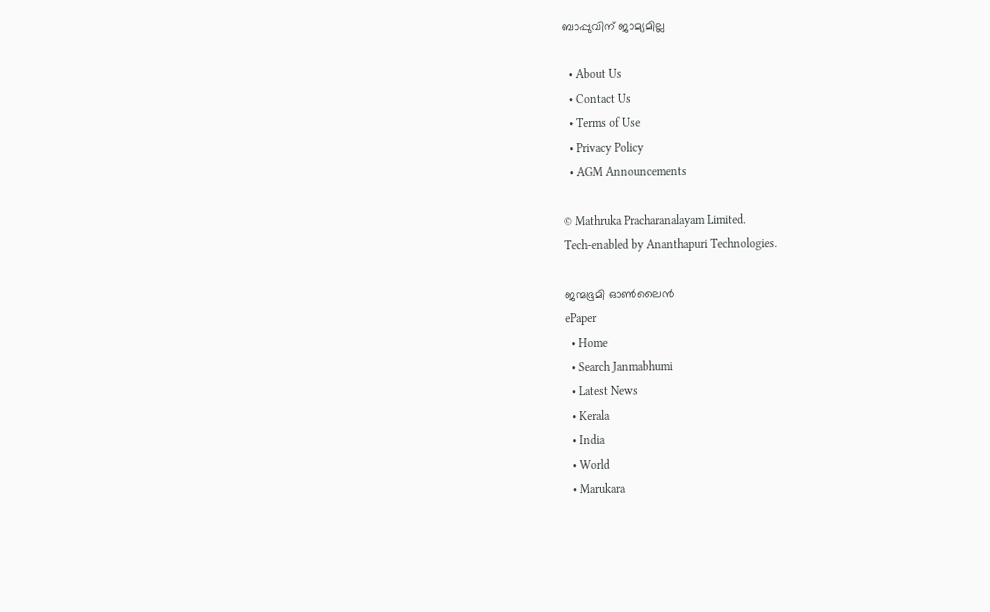ബാപ്പുവിന് ജാമ്യമില്ല

  • About Us
  • Contact Us
  • Terms of Use
  • Privacy Policy
  • AGM Announcements

© Mathruka Pracharanalayam Limited.
Tech-enabled by Ananthapuri Technologies.

ജന്മഭൂമി ഓണ്‍ലൈന്‍
ePaper
  • Home
  • Search Janmabhumi
  • Latest News
  • Kerala
  • India
  • World
  • Marukara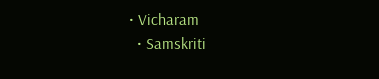• Vicharam
  • Samskriti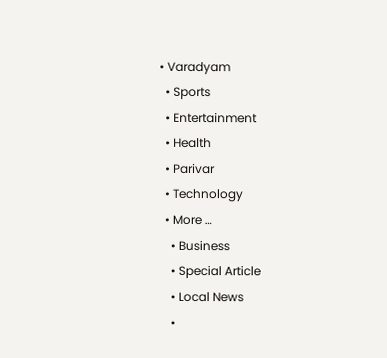• Varadyam
  • Sports
  • Entertainment
  • Health
  • Parivar
  • Technology
  • More …
    • Business
    • Special Article
    • Local News
    •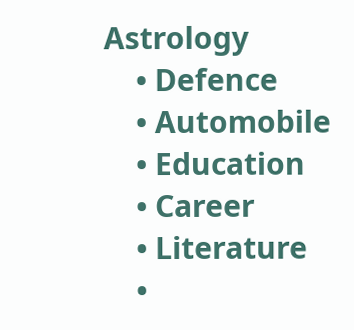Astrology
    • Defence
    • Automobile
    • Education
    • Career
    • Literature
    •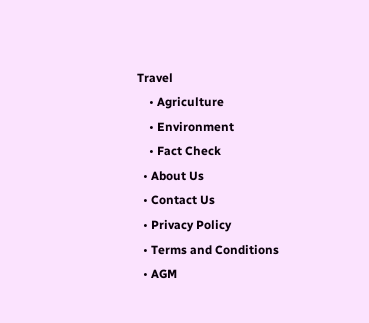Travel
    • Agriculture
    • Environment
    • Fact Check
  • About Us
  • Contact Us
  • Privacy Policy
  • Terms and Conditions
  • AGM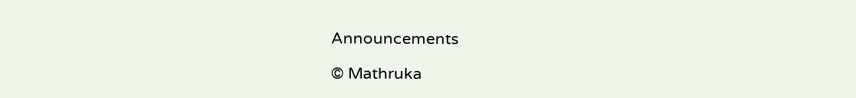Announcements

© Mathruka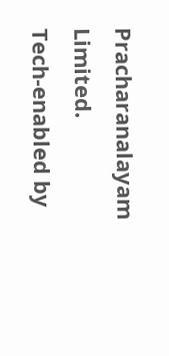Pracharanalayam Limited.
Tech-enabled by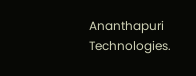Ananthapuri Technologies.